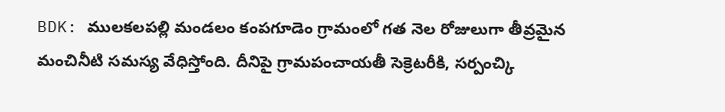BDK: ములకలపల్లి మండలం కంపగూడెం గ్రామంలో గత నెల రోజులుగా తీవ్రమైన మంచినీటి సమస్య వేధిస్తోంది. దీనిపై గ్రామపంచాయతీ సెక్రెటరీకి, సర్పంచ్కి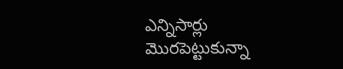ఎన్నిసార్లు మొరపెట్టుకున్నా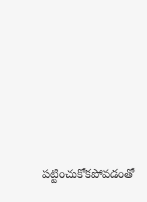పట్టించుకోకపోవడంతో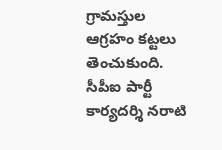గ్రామస్తుల ఆగ్రహం కట్టలు తెంచుకుంది. సీపీఐ పార్టీ కార్యదర్శి నరాటి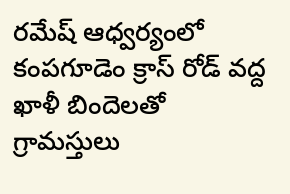రమేష్ ఆధ్వర్యంలో కంపగూడెం క్రాస్ రోడ్ వద్ద ఖాళీ బిందెలతో గ్రామస్తులు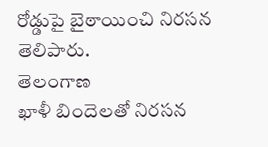రోడ్డుపై బైఠాయించి నిరసన తెలిపారు.
తెలంగాణ
ఖాళీ బిందెలతో నిరసన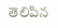తెలిపిన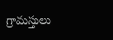గ్రామస్తులు